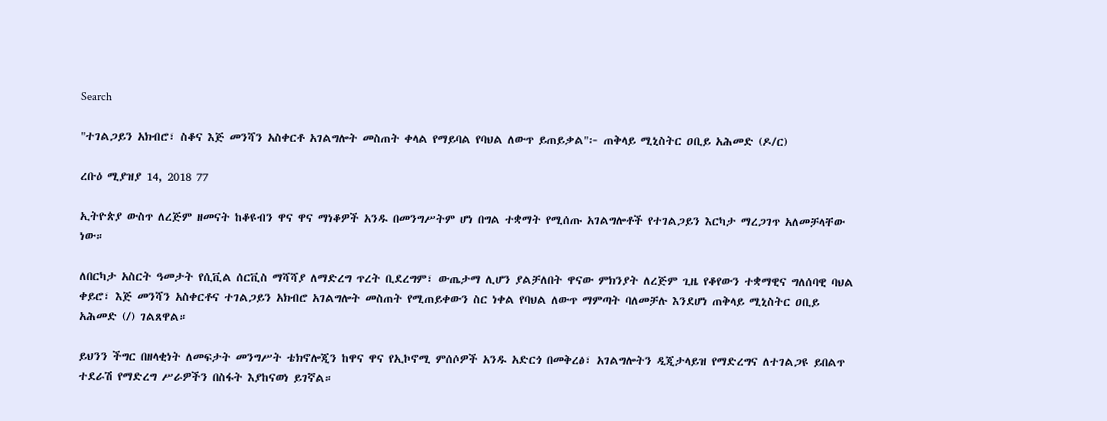Search

"ተገልጋይን አክብሮ፣ ስቆና እጅ መንሻን አስቀርቶ አገልግሎት መስጠት ቀላል የማይባል የባህል ለውጥ ይጠይቃል"፦ ጠቅላይ ሚኒስትር ዐቢይ አሕመድ (ዶ/ር)

ረቡዕ ሚያዝያ 14, 2018 77

ኢትዮጵያ ውስጥ ለረጅም ዘመናት ከቆዩብን ዋና ዋና ማነቆዎች አንዱ በመንግሥትም ሆነ በግል ተቋማት የሚሰጡ አገልግሎቶች የተገልጋይን እርካታ ማረጋገጥ አለመቻላቸው ነው።

ለበርካታ አስርት ዓመታት የሲቪል ሰርቪስ ማሻሻያ ለማድረግ ጥረት ቢደረግም፣ ውጤታማ ሊሆን ያልቻለበት ዋናው ምክንያት ለረጅም ጊዜ የቆየውን ተቋማዊና ግለሰባዊ ባህል ቀይሮ፣ እጅ መንሻን አስቀርቶና ተገልጋይን አክብሮ አገልግሎት መስጠት የሚጠይቀውን ስር ነቀል የባህል ለውጥ ማምጣት ባለመቻሉ እንደሆነ ጠቅላይ ሚኒስትር ዐቢይ አሕመድ (/) ገልጸዋል።

ይህንን ችግር በዘላቂነት ለመፍታት መንግሥት ቴክኖሎጂን ከዋና ዋና የኢኮኖሚ ምሰሶዎች አንዱ አድርጎ በመቅረፅ፣ አገልግሎትን ዲጂታላይዝ የማድረግና ለተገልጋዩ ይበልጥ ተደራሽ የማድረግ ሥራዎችን በስፋት እያከናወነ ይገኛል።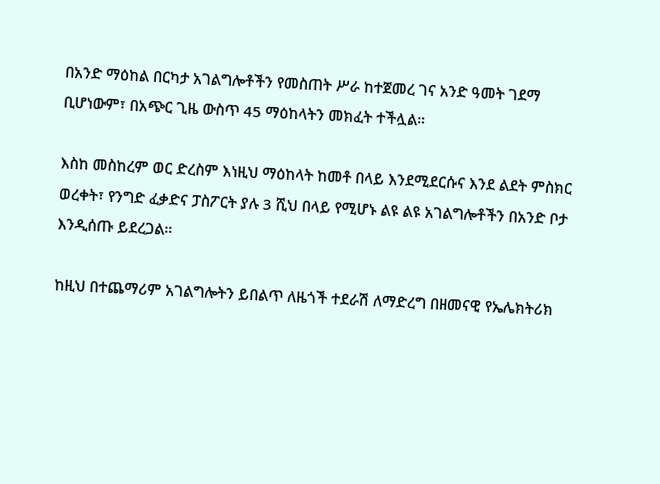በአንድ ማዕከል በርካታ አገልግሎቶችን የመስጠት ሥራ ከተጀመረ ገና አንድ ዓመት ገደማ ቢሆነውም፣ በአጭር ጊዜ ውስጥ 45 ማዕከላትን መክፈት ተችሏል።

እስከ መስከረም ወር ድረስም እነዚህ ማዕከላት ከመቶ በላይ እንደሚደርሱና እንደ ልደት ምስክር ወረቀት፣ የንግድ ፈቃድና ፓስፖርት ያሉ 3 ሺህ በላይ የሚሆኑ ልዩ ልዩ አገልግሎቶችን በአንድ ቦታ እንዲሰጡ ይደረጋል።

ከዚህ በተጨማሪም አገልግሎትን ይበልጥ ለዜጎች ተደራሽ ለማድረግ በዘመናዊ የኤሌክትሪክ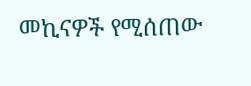መኪናዎች የሚሰጠው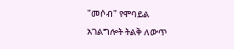"መሶብ" የሞባይል አገልግሎት ትልቅ ለውጥ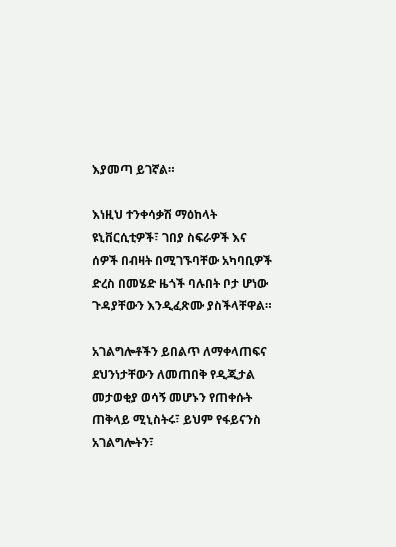እያመጣ ይገኛል።

እነዚህ ተንቀሳቃሽ ማዕከላት ዩኒቨርሲቲዎች፣ ገበያ ስፍራዎች እና ሰዎች በብዛት በሚገኙባቸው አካባቢዎች ድረስ በመሄድ ዜጎች ባሉበት ቦታ ሆነው ጉዳያቸውን እንዲፈጽሙ ያስችላቸዋል።

አገልግሎቶችን ይበልጥ ለማቀላጠፍና ደህንነታቸውን ለመጠበቅ የዲጂታል መታወቂያ ወሳኝ መሆኑን የጠቀሱት ጠቅላይ ሚኒስትሩ፣ ይህም የፋይናንስ አገልግሎትን፣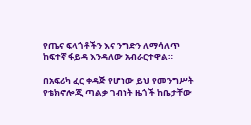የጤና ፍላጎቶችን እና ንግድን ለማሳለጥ ከፍተኛ ፋይዳ እንዳለው አብራርተዋል።

በአፍሪካ ፈር ቀዳጅ የሆነው ይህ የመንግሥት የቴክኖሎጂ ጣልቃ ገብነት ዜጎች ከቤታቸው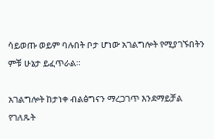ሳይወጡ ወይም ባሉበት ቦታ ሆነው አገልግሎት የሚያገኙበትን ምቹ ሁኔታ ይፈጥራል።

አገልግሎት ከታነቀ ብልፅግናን ማረጋገጥ እንደማይቻል የገለጹት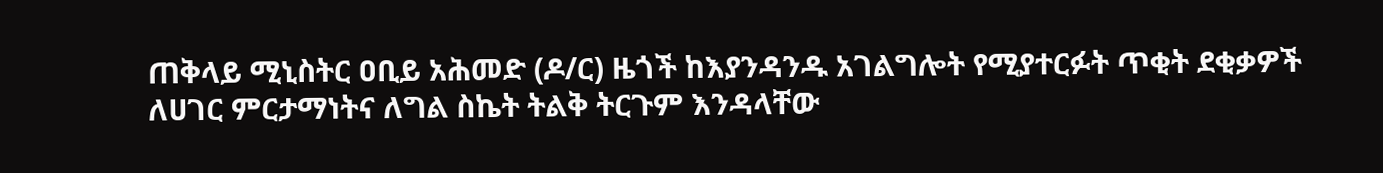ጠቅላይ ሚኒስትር ዐቢይ አሕመድ (ዶ/ር) ዜጎች ከእያንዳንዱ አገልግሎት የሚያተርፉት ጥቂት ደቂቃዎች ለሀገር ምርታማነትና ለግል ስኬት ትልቅ ትርጉም እንዳላቸው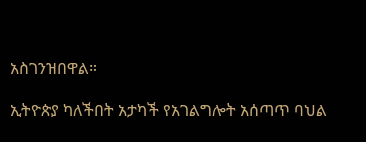አስገንዝበዋል።

ኢትዮጵያ ካለችበት አታካች የአገልግሎት አሰጣጥ ባህል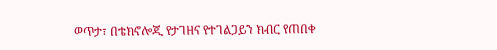ወጥታ፣ በቴክኖሎጂ የታገዘና የተገልጋይን ክብር የጠበቀ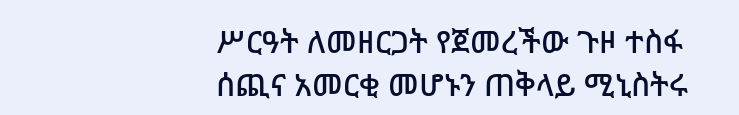ሥርዓት ለመዘርጋት የጀመረችው ጉዞ ተስፋ ሰጪና አመርቂ መሆኑን ጠቅላይ ሚኒስትሩ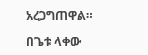አረጋግጠዋል።

በጌቱ ላቀው